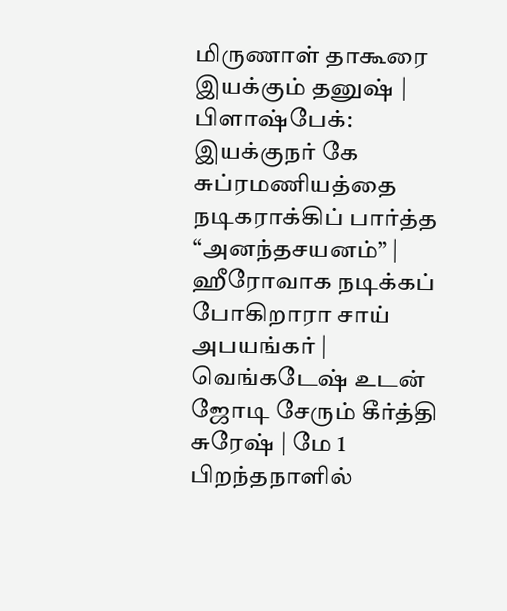மிருணாள் தாகூரை இயக்கும் தனுஷ் | பிளாஷ்பேக்: இயக்குநர் கே சுப்ரமணியத்தை நடிகராக்கிப் பார்த்த “அனந்தசயனம்” | ஹீரோவாக நடிக்கப் போகிறாரா சாய் அபயங்கர் | வெங்கடேஷ் உடன் ஜோடி சேரும் கீர்த்தி சுரேஷ் | மே 1 பிறந்தநாளில்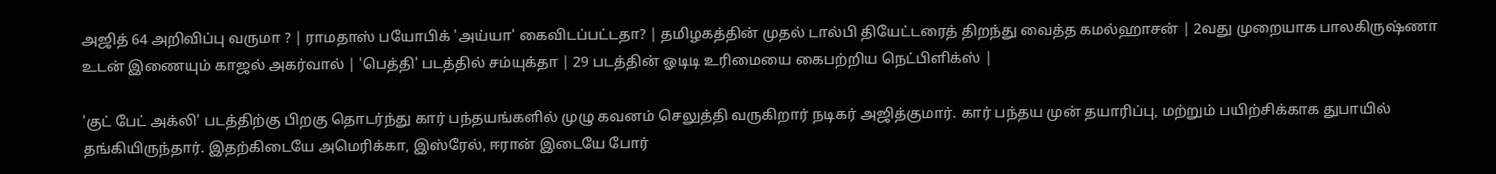அஜித் 64 அறிவிப்பு வருமா ? | ராமதாஸ் பயோபிக் 'அய்யா' கைவிடப்பட்டதா? | தமிழகத்தின் முதல் டால்பி தியேட்டரைத் திறந்து வைத்த கமல்ஹாசன் | 2வது முறையாக பாலகிருஷ்ணா உடன் இணையும் காஜல் அகர்வால் | 'பெத்தி' படத்தில் சம்யுக்தா | 29 படத்தின் ஓடிடி உரிமையை கைபற்றிய நெட்பிளிக்ஸ் |

'குட் பேட் அக்லி' படத்திற்கு பிறகு தொடர்ந்து கார் பந்தயங்களில் முழு கவனம் செலுத்தி வருகிறார் நடிகர் அஜித்குமார். கார் பந்தய முன் தயாரிப்பு, மற்றும் பயிற்சிக்காக துபாயில் தங்கியிருந்தார். இதற்கிடையே அமெரிக்கா, இஸ்ரேல், ஈரான் இடையே போர்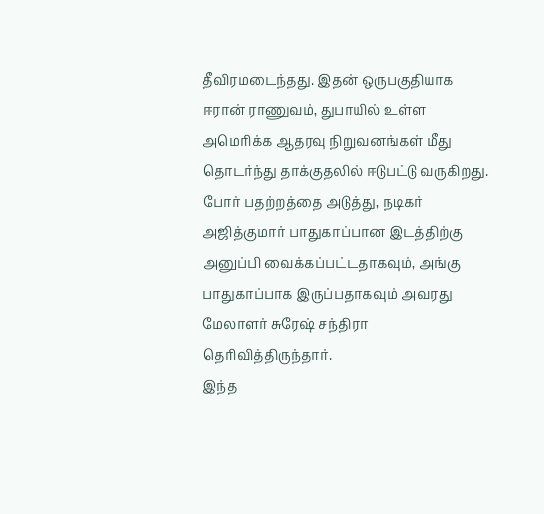தீவிரமடைந்தது. இதன் ஒருபகுதியாக ஈரான் ராணுவம், துபாயில் உள்ள அமெரிக்க ஆதரவு நிறுவனங்கள் மீது தொடர்ந்து தாக்குதலில் ஈடுபட்டு வருகிறது. போர் பதற்றத்தை அடுத்து, நடிகர் அஜித்குமார் பாதுகாப்பான இடத்திற்கு அனுப்பி வைக்கப்பட்டதாகவும், அங்கு பாதுகாப்பாக இருப்பதாகவும் அவரது மேலாளர் சுரேஷ் சந்திரா தெரிவித்திருந்தார்.
இந்த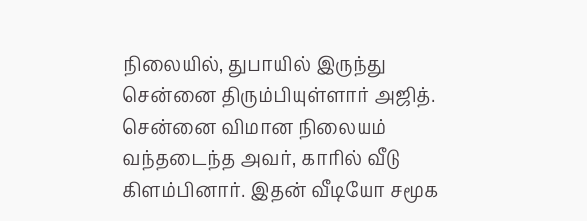நிலையில், துபாயில் இருந்து சென்னை திரும்பியுள்ளார் அஜித். சென்னை விமான நிலையம் வந்தடைந்த அவர், காரில் வீடு கிளம்பினார். இதன் வீடியோ சமூக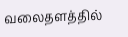வலைதளத்தில்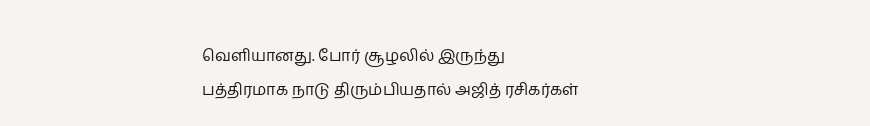வெளியானது. போர் சூழலில் இருந்து பத்திரமாக நாடு திரும்பியதால் அஜித் ரசிகர்கள்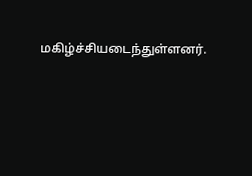மகிழ்ச்சியடைந்துள்ளனர்.